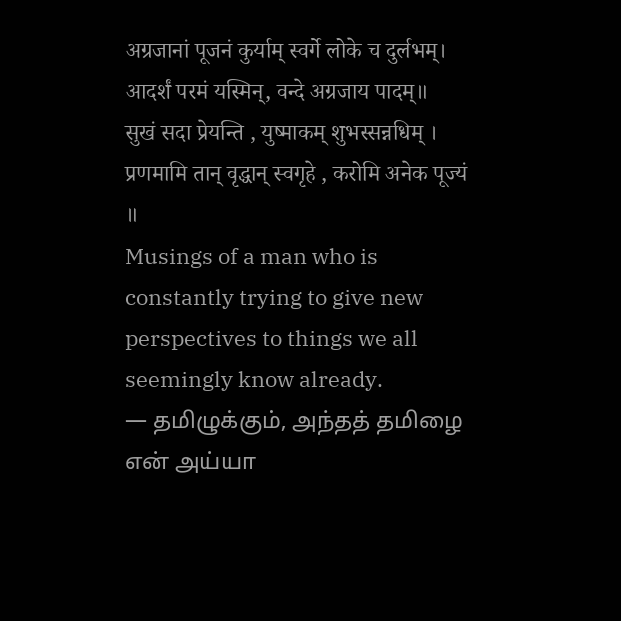अग्रजानां पूजनं कुर्याम् स्वर्गे लोके च दुर्लभम्।
आदर्शं परमं यस्मिन्, वन्दे अग्रजाय पादम्॥
सुखं सदा प्रेयन्ति , युष्माकम् शुभस्सन्नधिम् ।
प्रणमामि तान् वृद्धान् स्वगृहे , करोमि अनेक पूज्यं ॥
Musings of a man who is constantly trying to give new perspectives to things we all seemingly know already.
— தமிழுக்கும், அந்தத் தமிழை என் அய்யா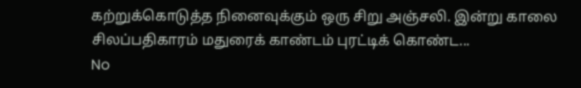கற்றுக்கொடுத்த நினைவுக்கும் ஒரு சிறு அஞ்சலி. இன்று காலை சிலப்பதிகாரம் மதுரைக் காண்டம் புரட்டிக் கொண்ட...
No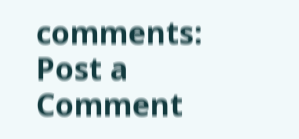comments:
Post a Comment